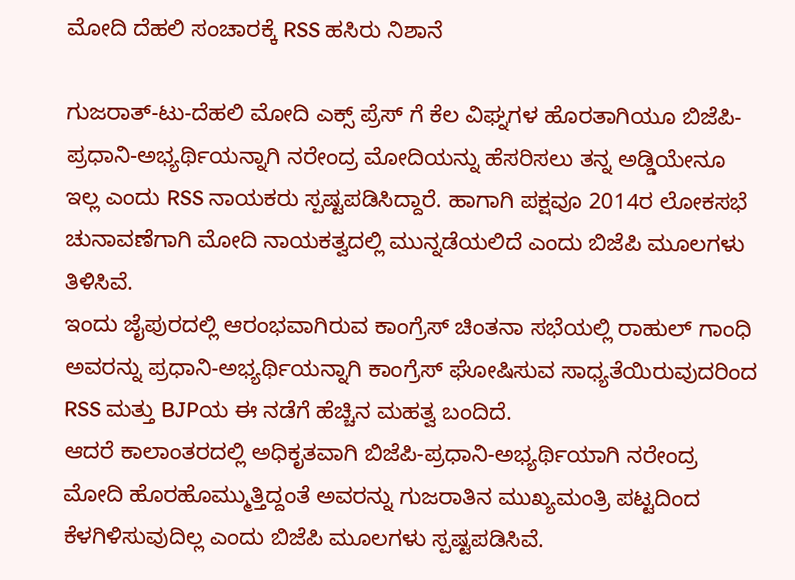ಮೋದಿ ದೆಹಲಿ ಸಂಚಾರಕ್ಕೆ RSS ಹಸಿರು ನಿಶಾನೆ

ಗುಜರಾತ್-ಟು-ದೆಹಲಿ ಮೋದಿ ಎಕ್ಸ್ ಪ್ರೆಸ್ ಗೆ ಕೆಲ ವಿಘ್ನಗಳ ಹೊರತಾಗಿಯೂ ಬಿಜೆಪಿ-ಪ್ರಧಾನಿ-ಅಭ್ಯರ್ಥಿಯನ್ನಾಗಿ ನರೇಂದ್ರ ಮೋದಿಯನ್ನು ಹೆಸರಿಸಲು ತನ್ನ ಅಡ್ಡಿಯೇನೂ ಇಲ್ಲ ಎಂದು RSS ನಾಯಕರು ಸ್ಪಷ್ಟಪಡಿಸಿದ್ದಾರೆ. ಹಾಗಾಗಿ ಪಕ್ಷವೂ 2014ರ ಲೋಕಸಭೆ ಚುನಾವಣೆಗಾಗಿ ಮೋದಿ ನಾಯಕತ್ವದಲ್ಲಿ ಮುನ್ನಡೆಯಲಿದೆ ಎಂದು ಬಿಜೆಪಿ ಮೂಲಗಳು ತಿಳಿಸಿವೆ.
ಇಂದು ಜೈಪುರದಲ್ಲಿ ಆರಂಭವಾಗಿರುವ ಕಾಂಗ್ರೆಸ್ ಚಿಂತನಾ ಸಭೆಯಲ್ಲಿ ರಾಹುಲ್ ಗಾಂಧಿ ಅವರನ್ನು ಪ್ರಧಾನಿ-ಅಭ್ಯರ್ಥಿಯನ್ನಾಗಿ ಕಾಂಗ್ರೆಸ್ ಘೋಷಿಸುವ ಸಾಧ್ಯತೆಯಿರುವುದರಿಂದ RSS ಮತ್ತು BJPಯ ಈ ನಡೆಗೆ ಹೆಚ್ಚಿನ ಮಹತ್ವ ಬಂದಿದೆ.
ಆದರೆ ಕಾಲಾಂತರದಲ್ಲಿ ಅಧಿಕೃತವಾಗಿ ಬಿಜೆಪಿ-ಪ್ರಧಾನಿ-ಅಭ್ಯರ್ಥಿಯಾಗಿ ನರೇಂದ್ರ ಮೋದಿ ಹೊರಹೊಮ್ಮುತ್ತಿದ್ದಂತೆ ಅವರನ್ನು ಗುಜರಾತಿನ ಮುಖ್ಯಮಂತ್ರಿ ಪಟ್ಟದಿಂದ ಕೆಳಗಿಳಿಸುವುದಿಲ್ಲ ಎಂದು ಬಿಜೆಪಿ ಮೂಲಗಳು ಸ್ಪಷ್ಟಪಡಿಸಿವೆ.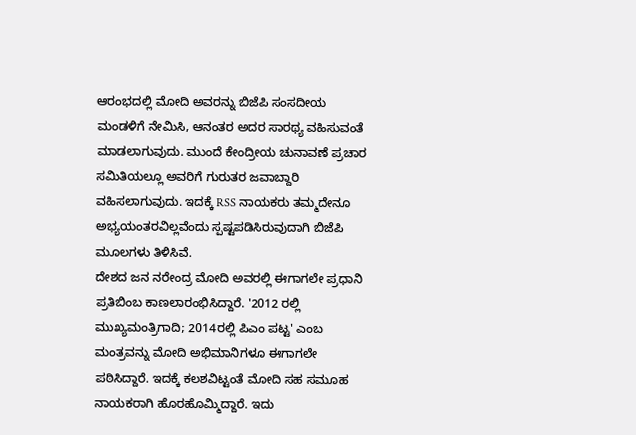ಆರಂಭದಲ್ಲಿ ಮೋದಿ ಅವರನ್ನು ಬಿಜೆಪಿ ಸಂಸದೀಯ ಮಂಡಳಿಗೆ ನೇಮಿಸಿ, ಆನಂತರ ಅದರ ಸಾರಥ್ಯ ವಹಿಸುವಂತೆ ಮಾಡಲಾಗುವುದು. ಮುಂದೆ ಕೇಂದ್ರೀಯ ಚುನಾವಣೆ ಪ್ರಚಾರ ಸಮಿತಿಯಲ್ಲೂ ಅವರಿಗೆ ಗುರುತರ ಜವಾಬ್ದಾರಿ ವಹಿಸಲಾಗುವುದು. ಇದಕ್ಕೆ RSS ನಾಯಕರು ತಮ್ಮದೇನೂ ಅಭ್ಯಯಂತರವಿಲ್ಲವೆಂದು ಸ್ಪಷ್ಟಪಡಿಸಿರುವುದಾಗಿ ಬಿಜೆಪಿ ಮೂಲಗಳು ತಿಳಿಸಿವೆ.
ದೇಶದ ಜನ ನರೇಂದ್ರ ಮೋದಿ ಅವರಲ್ಲಿ ಈಗಾಗಲೇ ಪ್ರಧಾನಿ ಪ್ರತಿಬಿಂಬ ಕಾಣಲಾರಂಭಿಸಿದ್ದಾರೆ. '2012 ರಲ್ಲಿ ಮುಖ್ಯಮಂತ್ರಿಗಾದಿ; 2014ರಲ್ಲಿ ಪಿಎಂ ಪಟ್ಟ' ಎಂಬ ಮಂತ್ರವನ್ನು ಮೋದಿ ಅಭಿಮಾನಿಗಳೂ ಈಗಾಗಲೇ ಪಠಿಸಿದ್ದಾರೆ. ಇದಕ್ಕೆ ಕಲಶವಿಟ್ಟಂತೆ ಮೋದಿ ಸಹ ಸಮೂಹ ನಾಯಕರಾಗಿ ಹೊರಹೊಮ್ಮಿದ್ದಾರೆ. ಇದು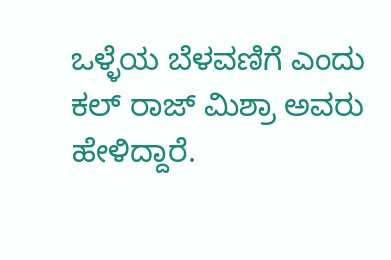ಒಳ್ಳೆಯ ಬೆಳವಣಿಗೆ ಎಂದು ಕಲ್ ರಾಜ್ ಮಿಶ್ರಾ ಅವರು ಹೇಳಿದ್ದಾರೆ.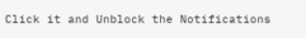Click it and Unblock the Notifications